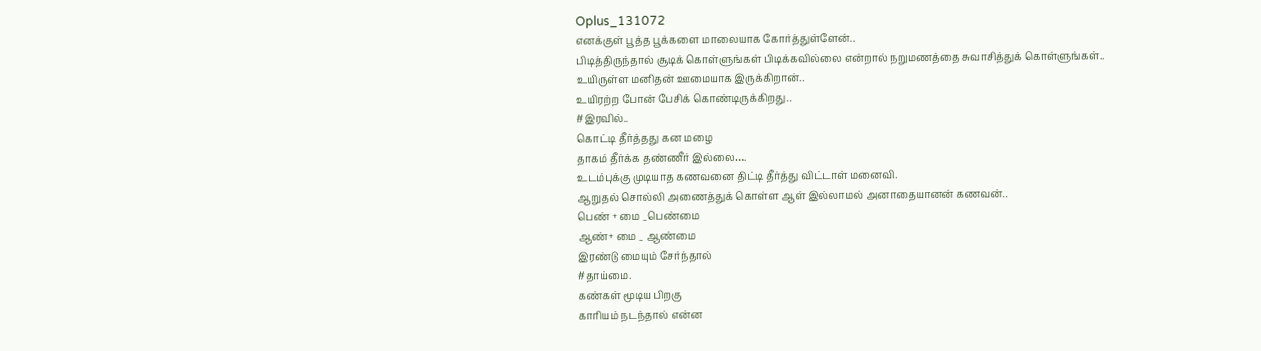Oplus_131072
எனக்குள் பூத்த பூக்களை மாலையாக கோர்த்துள்ளேன்..
பிடித்திருந்தால் சூடிக் கொள்ளுங்கள் பிடிக்கவில்லை என்றால் நறுமணத்தை சுவாசித்துக் கொள்ளுங்கள்..
உயிருள்ள மனிதன் ஊமையாக இருக்கிறான்..
உயிரற்ற போன் பேசிக் கொண்டிருக்கிறது..
#இரவில்..
கொட்டி தீர்த்தது கன மழை
தாகம் தீர்க்க தண்ணீர் இல்லை….
உடம்புக்கு முடியாத கணவனை திட்டி தீர்த்து விட்டாள் மனைவி.
ஆறுதல் சொல்லி அணைத்துக் கொள்ள ஆள் இல்லாமல் அனாதையானன் கணவன்..
பெண் + மை _பெண்மை
ஆண்+ மை _ ஆண்மை
இரண்டு மையும் சேர்ந்தால்
#தாய்மை.
கண்கள் மூடிய பிறகு
காரியம் நடந்தால் என்ன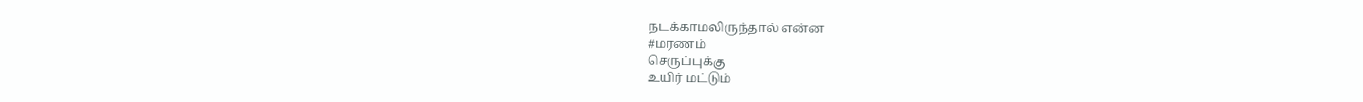நடக்காமலிருந்தால் என்ன
#மரணம்
செருப்புக்கு
உயிர் மட்டும்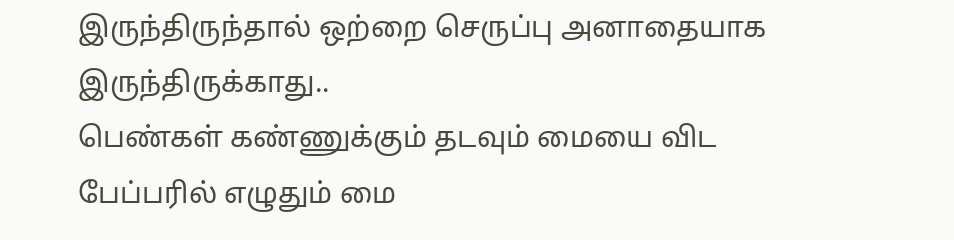இருந்திருந்தால் ஒற்றை செருப்பு அனாதையாக இருந்திருக்காது..
பெண்கள் கண்ணுக்கும் தடவும் மையை விட
பேப்பரில் எழுதும் மை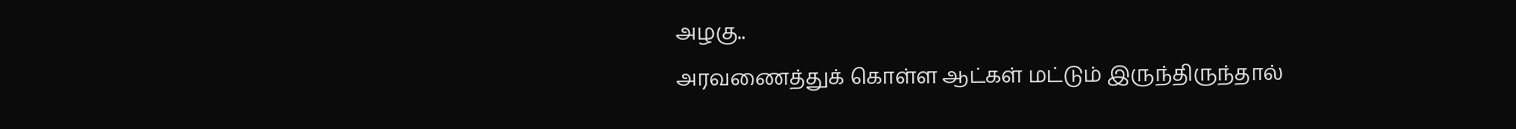அழகு..
அரவணைத்துக் கொள்ள ஆட்கள் மட்டும் இருந்திருந்தால்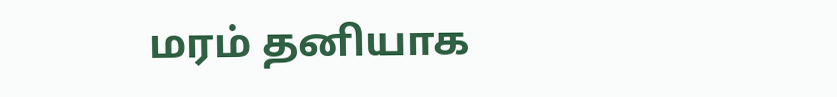மரம் தனியாக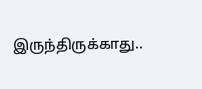இருந்திருக்காது..